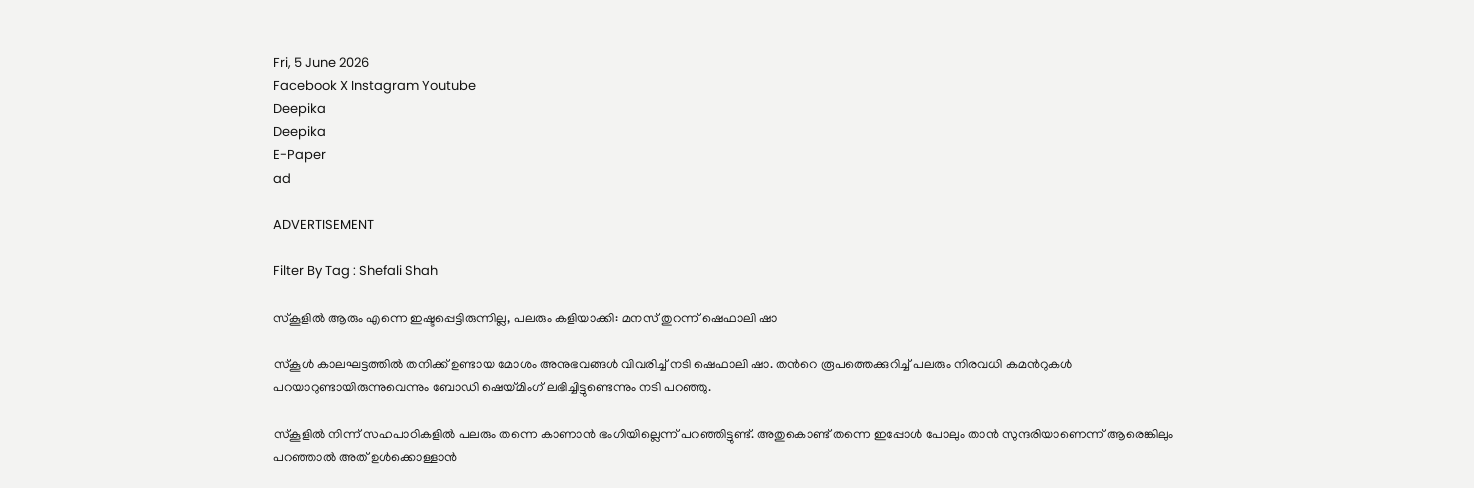Fri, 5 June 2026
Facebook X Instagram Youtube
Deepika
Deepika
E-Paper
ad

ADVERTISEMENT

Filter By Tag : Shefali Shah

സ്കൂളിൽ ആരും എന്നെ ഇഷ്ടപ്പെട്ടിരുന്നില്ല, പലരും കളിയാക്കി: മനസ് തുറന്ന് ഷെഫാലി ഷാ

സ്കൂൾ കാലഘട്ടത്തിൽ തനിക്ക് ഉണ്ടായ മോശം അനുഭവങ്ങൾ വിവരിച്ച് നടി ഷെഫാലി ഷാ. തന്‍റെ രൂപത്തെക്കുറിച്ച് പലരും നിരവധി കമന്‍റുകൾ പറയാറുണ്ടായിരുന്നുവെന്നും ബോഡി ഷെയ്മിംഗ് ലഭിച്ചിട്ടുണ്ടെന്നും നടി പറഞ്ഞു.

സ്കൂളിൽ നിന്ന് സഹപാഠികളിൽ പലരും തന്നെ കാണാൻ ഭംഗിയില്ലെന്ന് പറഞ്ഞിട്ടുണ്ട്. അതുകൊണ്ട് തന്നെ ഇപ്പോൾ പോലും താൻ സുന്ദരിയാണെന്ന് ആരെങ്കിലും പറഞ്ഞാൽ അത് ഉൾക്കൊള്ളാൻ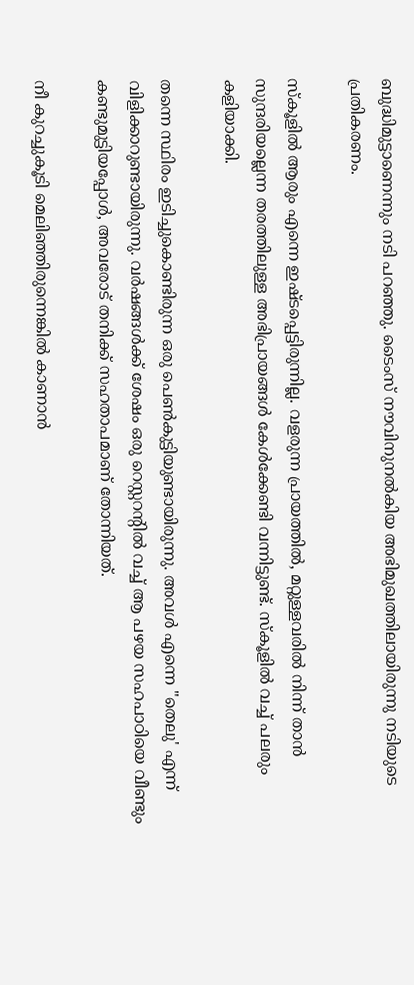ബുദ്ധിമുട്ടാണെന്നും നടി പറഞ്ഞു. ടൈംസ് നൗവിനുനൽകിയ അഭിമുഖത്തിലായിരുന്നു നടിയുടെ പ്രതികരണം.

സ്കൂളിൽ ആരും എന്നെ ഇഷ്ടപ്പെട്ടിരുന്നില്ല. വളരുന്ന പ്രായത്തിൽ, മറ്റുള്ളവരിൽ നിന്ന് താൻ സുന്ദരിയല്ലെന്ന തരത്തിലുള്ള അഭിപ്രായങ്ങൾ കേൾക്കേണ്ടി വന്നിട്ടുണ്ട്. സ്കൂളിൽ വച്ച് പലരും കളിയാക്കി.

തന്നെ സ്ഥിരം ഇടിച്ചുകൊണ്ടിരുന്ന ഒരു പെൺകുട്ടിയുണ്ടായിരുന്നു. അവൾ എന്നെ "തെലു' എന്ന് വിളിക്കാറുണ്ടായിരുന്നു. വർഷങ്ങൾക്ക് ശേഷം ഒരു റെസ്റ്ററന്‍റിൽ വച്ച് ആ പഴയ സഹപാഠിയെ വീണ്ടും കണ്ടുമുട്ടിയപ്പോൾ, അവരോട് തനിക്ക് സഹതാപമാണ് തോന്നിയത്.

നീ കുറച്ചുകൂടി മെലിഞ്ഞിരുന്നെങ്കിൽ കാണാൻ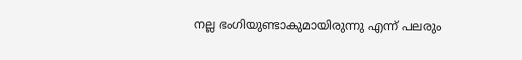നല്ല ഭംഗിയുണ്ടാകുമായിരുന്നു എന്ന് പലരും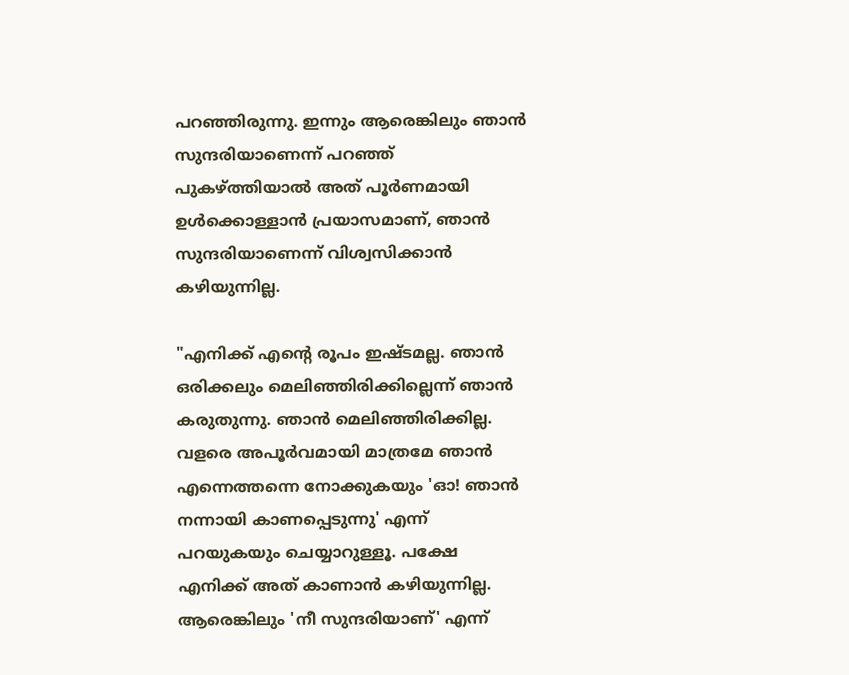പറഞ്ഞിരുന്നു. ഇന്നും ആരെങ്കിലും ഞാൻ സുന്ദരിയാണെന്ന് പറഞ്ഞ് പുകഴ്ത്തിയാൽ അത് പൂർണമായി ഉൾക്കൊള്ളാൻ പ്രയാസമാണ്, ഞാൻ സുന്ദരിയാണെന്ന് വിശ്വസിക്കാൻ കഴിയുന്നില്ല.

"എനിക്ക് എന്‍റെ രൂപം ഇഷ്ടമല്ല. ഞാൻ ഒരിക്കലും മെലിഞ്ഞിരിക്കില്ലെന്ന് ഞാൻ കരുതുന്നു. ഞാൻ മെലിഞ്ഞിരിക്കില്ല. വളരെ അപൂർവമായി മാത്രമേ ഞാൻ എന്നെത്തന്നെ നോക്കുകയും 'ഓ! ഞാൻ നന്നായി കാണപ്പെടുന്നു' എന്ന് പറയുകയും ചെയ്യാറുള്ളൂ. പക്ഷേ എനിക്ക് അത് കാണാൻ കഴിയുന്നില്ല. ആരെങ്കിലും 'നീ സുന്ദരിയാണ്' എന്ന്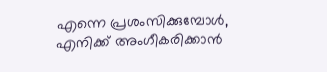എന്നെ പ്രശംസിക്കുമ്പോൾ, എനിക്ക് അംഗീകരിക്കാൻ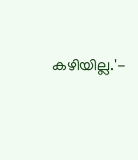കഴിയില്ല.'-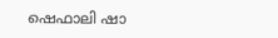ഷെഫാലി ഷാ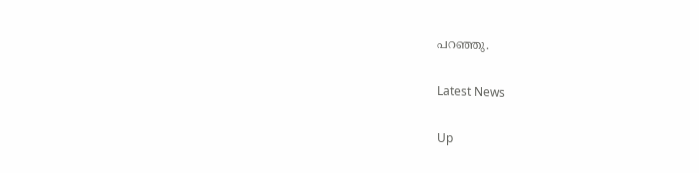പറഞ്ഞു.

Latest News

Up